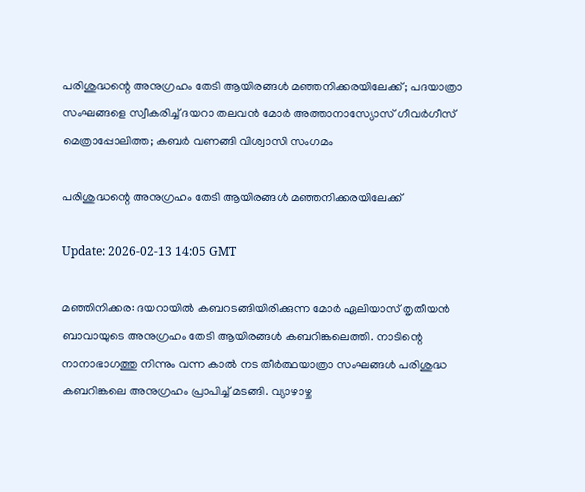പരിശുദ്ധന്റെ അനുഗ്രഹം തേടി ആയിരങ്ങള്‍ മഞ്ഞനിക്കരയിലേക്ക്; പദയാത്രാ സംഘങ്ങളെ സ്വീകരിച്ച് ദയറാ തലവന്‍ മോര്‍ അത്താനാസ്യോസ് ഗീവര്‍ഗീസ് മെത്രാപ്പോലിത്ത; കബര്‍ വണങ്ങി വിശ്വാസി സംഗമം

പരിശുദ്ധന്റെ അനുഗ്രഹം തേടി ആയിരങ്ങള്‍ മഞ്ഞനിക്കരയിലേക്ക്

Update: 2026-02-13 14:05 GMT

മഞ്ഞിനിക്കര: ദയറായില്‍ കബറടങ്ങിയിരിക്കുന്ന മോര്‍ ഏലിയാസ് തൃതീയന്‍ ബാവായുടെ അനുഗ്രഹം തേടി ആയിരങ്ങള്‍ കബറിങ്കലെത്തി. നാടിന്റെ നാനാഭാഗത്തു നിന്നും വന്ന കാല്‍ നട തീര്‍ത്ഥയാത്രാ സംഘങ്ങള്‍ പരിശുദ്ധ കബറിങ്കലെ അനുഗ്രഹം പ്രാപിച്ച് മടങ്ങി. വ്യാഴാഴ്ച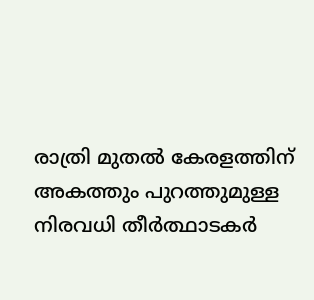രാത്രി മുതല്‍ കേരളത്തിന് അകത്തും പുറത്തുമുള്ള നിരവധി തീര്‍ത്ഥാടകര്‍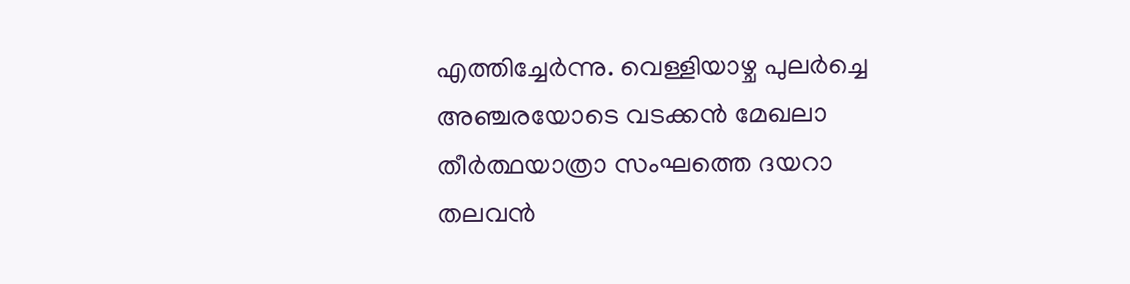എത്തിച്ചേര്‍ന്നു. വെള്ളിയാഴ്ച പുലര്‍ച്ചെ അഞ്ചരയോടെ വടക്കന്‍ മേഖലാ തീര്‍ത്ഥയാത്രാ സംഘത്തെ ദയറാ തലവന്‍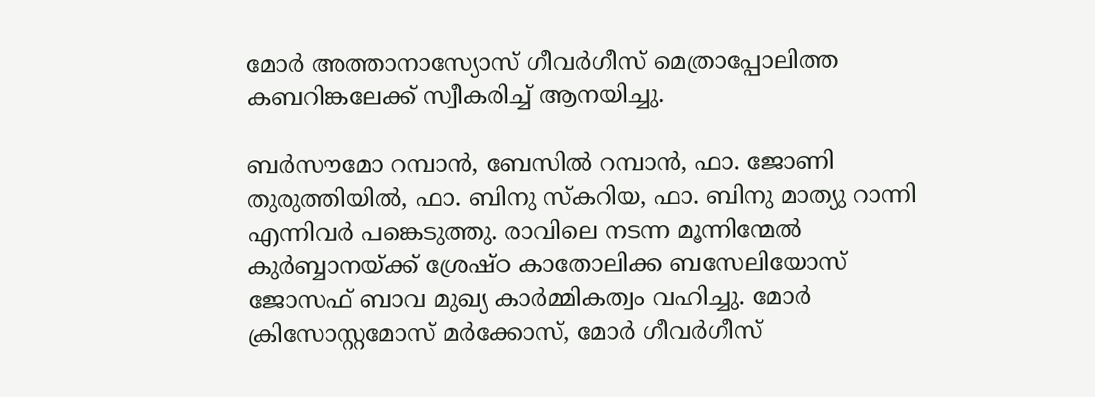മോര്‍ അത്താനാസ്യോസ് ഗീവര്‍ഗീസ് മെത്രാപ്പോലിത്ത കബറിങ്കലേക്ക് സ്വീകരിച്ച് ആനയിച്ചു.

ബര്‍സൗമോ റമ്പാന്‍, ബേസില്‍ റമ്പാന്‍, ഫാ. ജോണി തുരുത്തിയില്‍, ഫാ. ബിനു സ്‌കറിയ, ഫാ. ബിനു മാത്യു റാന്നി എന്നിവര്‍ പങ്കെടുത്തു. രാവിലെ നടന്ന മൂന്നിന്മേല്‍ കുര്‍ബ്ബാനയ്ക്ക് ശ്രേഷ്ഠ കാതോലിക്ക ബസേലിയോസ് ജോസഫ് ബാവ മുഖ്യ കാര്‍മ്മികത്വം വഹിച്ചു. മോര്‍ ക്രിസോസ്റ്റമോസ് മര്‍ക്കോസ്, മോര്‍ ഗീവര്‍ഗീസ്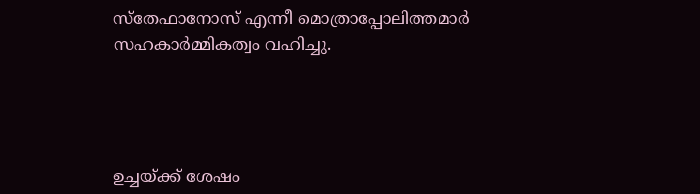സ്തേഫാനോസ് എന്നീ മൊത്രാപ്പോലിത്തമാര്‍ സഹകാര്‍മ്മികത്വം വഹിച്ചു.




ഉച്ചയ്ക്ക് ശേഷം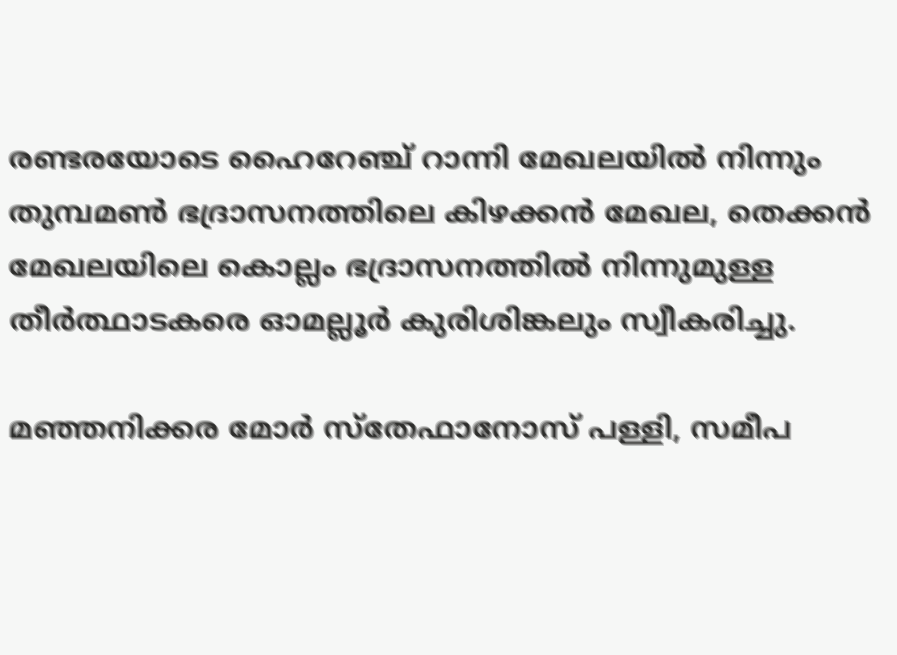രണ്ടരയോടെ ഹൈറേഞ്ച് റാന്നി മേഖലയില്‍ നിന്നും തുമ്പമണ്‍ ഭദ്രാസനത്തിലെ കിഴക്കന്‍ മേഖല, തെക്കന്‍ മേഖലയിലെ കൊല്ലം ഭദ്രാസനത്തില്‍ നിന്നുമുള്ള തീര്‍ത്ഥാടകരെ ഓമല്ലൂര്‍ കുരിശിങ്കലും സ്വീകരിച്ചു.

മഞ്ഞനിക്കര മോര്‍ സ്തേഫാനോസ് പള്ളി, സമീപ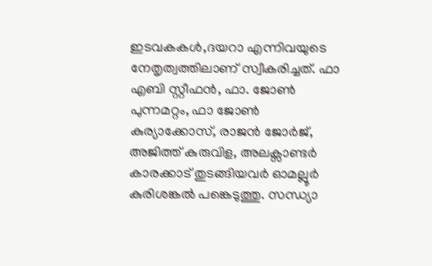ഇടവകകള്‍,ദയറാ എന്നിവയുടെ നേതൃത്വത്തിലാണ് സ്വീകരിച്ചത്. ഫാ എബി സ്റ്റീഫന്‍, ഫാ. ജോണ്‍ പുന്നമറ്റം, ഫാ ജോണ്‍ കുര്യാക്കോസ്, രാജന്‍ ജോര്‍ജ്, അജിത്ത് കുരുവിള, അലക്സാണ്ടര്‍ കാരക്കാട് തുടങ്ങിയവര്‍ ഓമല്ലൂര്‍ കുരിശങ്കല്‍ പങ്കെടുത്തു. സന്ധ്യാ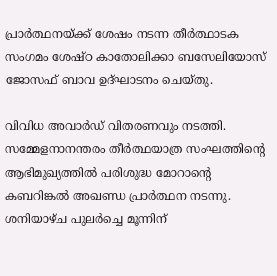പ്രാര്‍ത്ഥനയ്ക്ക് ശേഷം നടന്ന തീര്‍ത്ഥാടക സംഗമം ശേഷ്ഠ കാതോലിക്കാ ബസേലിയോസ് ജോസഫ് ബാവ ഉദ്ഘാടനം ചെയ്തു.

വിവിധ അവാര്‍ഡ് വിതരണവും നടത്തി. സമ്മേളനാനന്തരം തീര്‍ത്ഥയാത്ര സംഘത്തിന്റെ ആഭിമുഖ്യത്തില്‍ പരിശുദ്ധ മോറാന്റെ കബറിങ്കല്‍ അഖണ്ഡ പ്രാര്‍ത്ഥന നടന്നു. ശനിയാഴ്ച പുലര്‍ച്ചെ മൂന്നിന്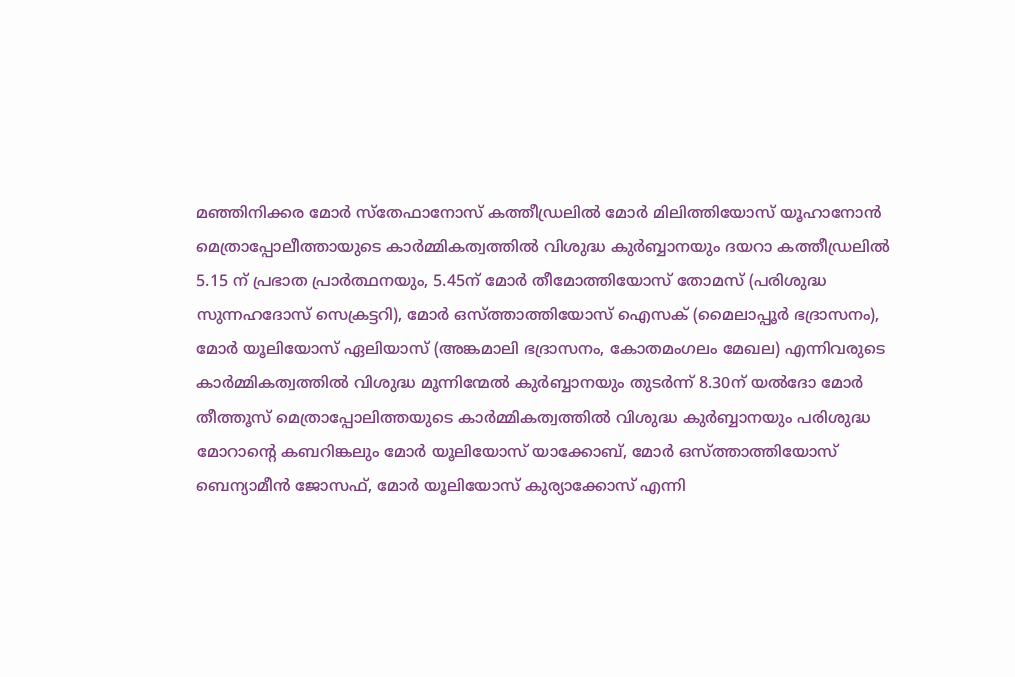മഞ്ഞിനിക്കര മോര്‍ സ്തേഫാനോസ് കത്തീഡ്രലില്‍ മോര്‍ മിലിത്തിയോസ് യൂഹാനോന്‍ മെത്രാപ്പോലീത്തായുടെ കാര്‍മ്മികത്വത്തില്‍ വിശുദ്ധ കുര്‍ബ്ബാനയും ദയറാ കത്തീഡ്രലില്‍ 5.15 ന് പ്രഭാത പ്രാര്‍ത്ഥനയും, 5.45ന് മോര്‍ തീമോത്തിയോസ് തോമസ് (പരിശുദ്ധ സുന്നഹദോസ് സെക്രട്ടറി), മോര്‍ ഒസ്ത്താത്തിയോസ് ഐസക് (മൈലാപ്പൂര്‍ ഭദ്രാസനം), മോര്‍ യൂലിയോസ് ഏലിയാസ് (അങ്കമാലി ഭദ്രാസനം, കോതമംഗലം മേഖല) എന്നിവരുടെ കാര്‍മ്മികത്വത്തില്‍ വിശുദ്ധ മൂന്നിന്മേല്‍ കുര്‍ബ്ബാനയും തുടര്‍ന്ന് 8.30ന് യല്‍ദോ മോര്‍ തീത്തൂസ് മെത്രാപ്പോലിത്തയുടെ കാര്‍മ്മികത്വത്തില്‍ വിശുദ്ധ കുര്‍ബ്ബാനയും പരിശുദ്ധ മോറാന്റെ കബറിങ്കലും മോര്‍ യൂലിയോസ് യാക്കോബ്, മോര്‍ ഒസ്ത്താത്തിയോസ് ബെന്യാമീന്‍ ജോസഫ്, മോര്‍ യൂലിയോസ് കുര്യാക്കോസ് എന്നി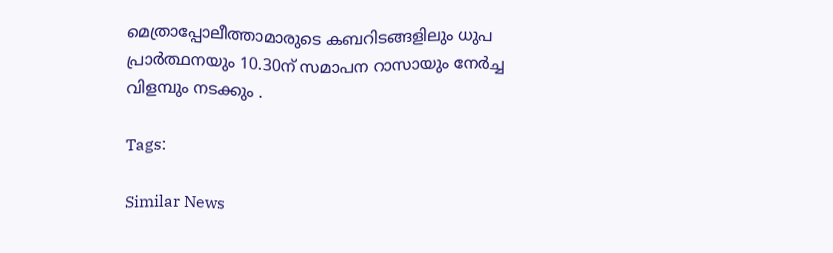മെത്രാപ്പോലീത്താമാരുടെ കബറിടങ്ങളിലും ധുപ പ്രാര്‍ത്ഥനയും 10.30ന് സമാപന റാസായും നേര്‍ച്ച വിളമ്പും നടക്കും .

Tags:

Similar News